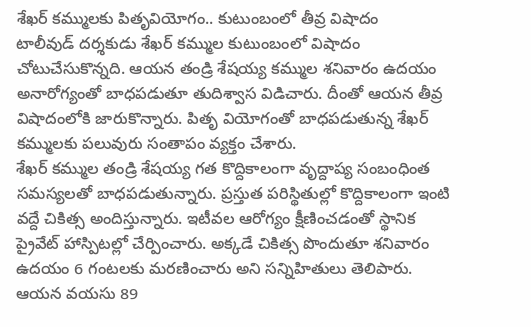శేఖర్ కమ్ములకు పితృవియోగం.. కుటుంబంలో తీవ్ర విషాదం
టాలీవుడ్ దర్శకుడు శేఖర్ కమ్ముల కుటుంబంలో విషాదం చోటుచేసుకొన్నది. ఆయన తండ్రి శేషయ్య కమ్ముల శనివారం ఉదయం అనారోగ్యంతో బాధపడుతూ తుదిశ్వాస విడిచారు. దీంతో ఆయన తీవ్ర విషాదంలోకి జారుకొన్నారు. పితృ వియోగంతో బాధపడుతున్న శేఖర్ కమ్ములకు పలువురు సంతాపం వ్యక్తం చేశారు.
శేఖర్ కమ్ముల తండ్రి శేషయ్య గత కొద్దికాలంగా వృద్దాప్య సంబంధింత సమస్యలతో బాధపడుతున్నారు. ప్రస్తుత పరిస్థితుల్లో కొద్దికాలంగా ఇంటి వద్దే చికిత్స అందిస్తున్నారు. ఇటీవల ఆరోగ్యం క్షీణించడంతో స్థానిక ప్రైవేట్ హాస్పిటల్లో చేర్పించారు. అక్కడే చికిత్స పొందుతూ శనివారం ఉదయం 6 గంటలకు మరణించారు అని సన్నిహితులు తెలిపారు. ఆయన వయసు 89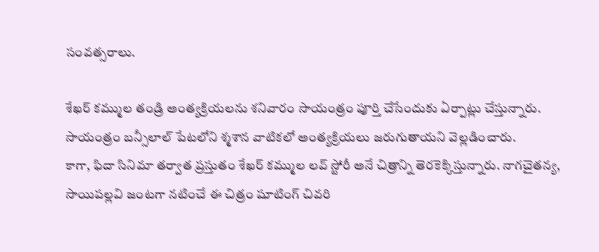సంవత్సరాలు.

శేఖర్ కమ్ముల తండ్రి అంత్యక్రియలను శనివారం సాయంత్రం పూర్తి చేసేందుకు ఏర్పాట్లు చేస్తున్నారు. సాయంత్రం బన్సీలాల్ పేటలోని శ్మశాన వాటికలో అంత్యక్రియలు జరుగుతాయని వెల్లడించారు.
కాగా, ఫిదా సినిమా తర్వాత ప్రస్తుతం శేఖర్ కమ్ముల లవ్ స్టోరీ అనే చిత్రాన్ని తెరకెక్కిస్తున్నారు. నాగచైతన్య, సాయిపల్లవి జంటగా నటించే ఈ చిత్రం షూటింగ్ చివరి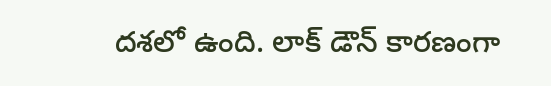దశలో ఉంది. లాక్ డౌన్ కారణంగా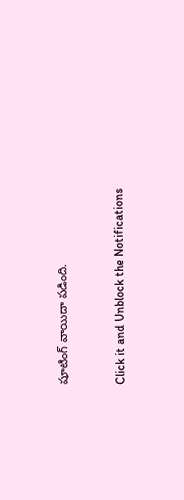షూటింగ్ వాయిదా పడింది.


Click it and Unblock the Notifications